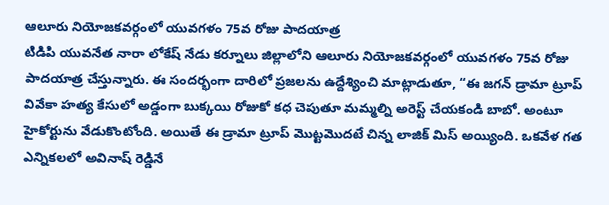ఆలూరు నియోజకవర్గంలో యువగళం 75వ రోజు పాదయాత్ర
టిడిపి యువనేత నారా లోకేష్ నేడు కర్నూలు జిల్లాలోని ఆలూరు నియోజకవర్గంలో యువగళం 75వ రోజు పాదయాత్ర చేస్తున్నారు. ఈ సందర్భంగా దారిలో ప్రజలను ఉద్దేశ్యించి మాట్లాడుతూ, “ఈ జగన్ డ్రామా ట్రూప్ వివేకా హత్య కేసులో అడ్డంగా బుక్కయి రోజుకో కధ చెపుతూ మమ్మల్ని అరెస్ట్ చేయకండి బాబో. అంటూ హైకోర్టును వేడుకొంటోంది. అయితే ఈ డ్రామా ట్రూప్ మొట్టమొదటే చిన్న లాజిక్ మిస్ అయ్యింది. ఒకవేళ గత ఎన్నికలలో అవినాష్ రెడ్డినే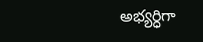అభ్యర్ధిగా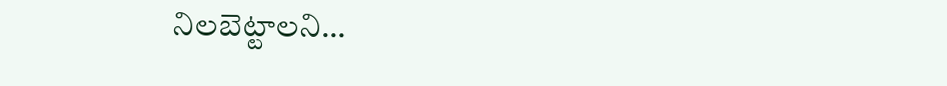నిలబెట్టాలని…